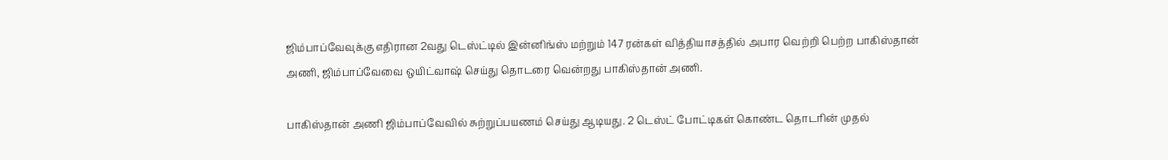ஜிம்பாப்வேவுக்கு எதிரான 2வது டெஸ்ட்டில் இன்னிங்ஸ் மற்றும் 147 ரன்கள் வித்தியாசத்தில் அபார வெற்றி பெற்ற பாகிஸ்தான் அணி, ஜிம்பாப்வேவை ஒயிட்வாஷ் செய்து தொடரை வென்றது பாகிஸ்தான் அணி.

பாகிஸ்தான் அணி ஜிம்பாப்வேவில் சுற்றுப்பயணம் செய்து ஆடியது. 2 டெஸ்ட் போட்டிகள் கொண்ட தொடரின் முதல்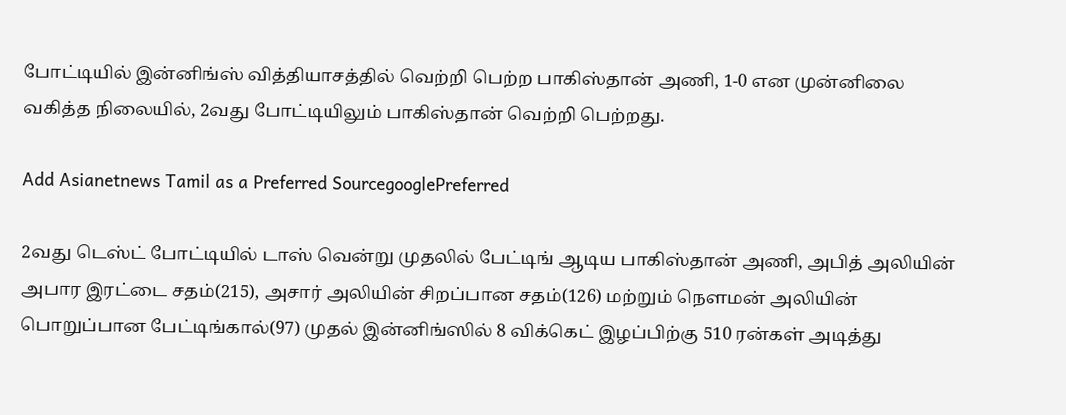போட்டியில் இன்னிங்ஸ் வித்தியாசத்தில் வெற்றி பெற்ற பாகிஸ்தான் அணி, 1-0 என முன்னிலை வகித்த நிலையில், 2வது போட்டியிலும் பாகிஸ்தான் வெற்றி பெற்றது.

Add Asianetnews Tamil as a Preferred SourcegooglePreferred

2வது டெஸ்ட் போட்டியில் டாஸ் வென்று முதலில் பேட்டிங் ஆடிய பாகிஸ்தான் அணி, அபித் அலியின் அபார இரட்டை சதம்(215), அசார் அலியின் சிறப்பான சதம்(126) மற்றும் நௌமன் அலியின் பொறுப்பான பேட்டிங்கால்(97) முதல் இன்னிங்ஸில் 8 விக்கெட் இழப்பிற்கு 510 ரன்கள் அடித்து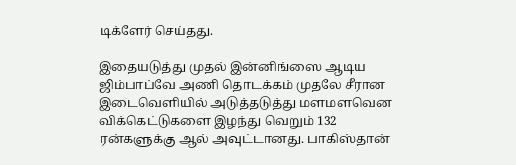டிக்ளேர் செய்தது.

இதையடுத்து முதல் இன்னிங்ஸை ஆடிய ஜிம்பாப்வே அணி தொடக்கம் முதலே சீரான இடைவெளியில் அடுத்தடுத்து மளமளவென விக்கெட்டுகளை இழந்து வெறும் 132 ரன்களுக்கு ஆல் அவுட்டானது. பாகிஸ்தான்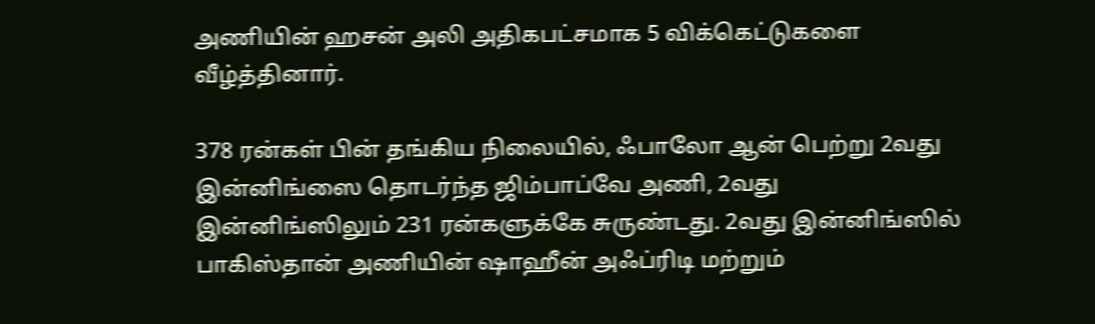அணியின் ஹசன் அலி அதிகபட்சமாக 5 விக்கெட்டுகளை வீழ்த்தினார்.

378 ரன்கள் பின் தங்கிய நிலையில், ஃபாலோ ஆன் பெற்று 2வது இன்னிங்ஸை தொடர்ந்த ஜிம்பாப்வே அணி, 2வது இன்னிங்ஸிலும் 231 ரன்களுக்கே சுருண்டது. 2வது இன்னிங்ஸில் பாகிஸ்தான் அணியின் ஷாஹீன் அஃப்ரிடி மற்றும்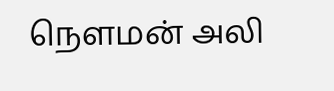நௌமன் அலி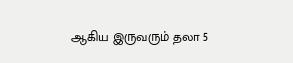ஆகிய இருவரும் தலா 5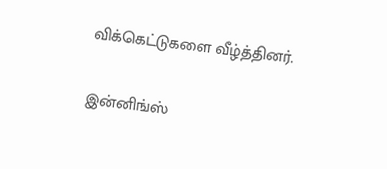விக்கெட்டுகளை வீழ்த்தினர்.

இன்னிங்ஸ்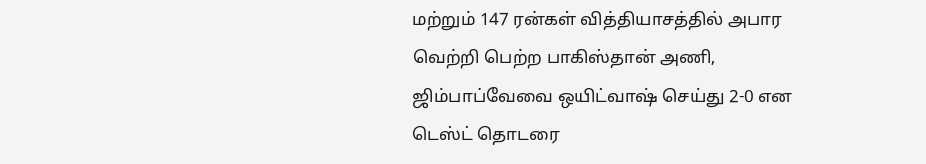மற்றும் 147 ரன்கள் வித்தியாசத்தில் அபார வெற்றி பெற்ற பாகிஸ்தான் அணி, ஜிம்பாப்வேவை ஒயிட்வாஷ் செய்து 2-0 என டெஸ்ட் தொடரை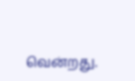வென்றது.